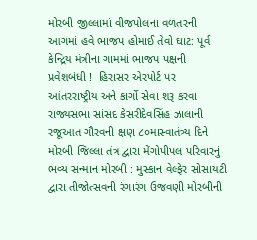મોરબી જીલ્લામાં વીજપોલના વળતરની આગમાં હવે ભાજપ હોમાઈ તેવો ઘાટ: પૂર્વ કેન્દ્રિય મંત્રીના ગામમાં ભાજપ પક્ષની પ્રવેશબંધી !  હિરાસર એરપોર્ટ પર આંતરરાષ્ટ્રીય અને કાર્ગો સેવા શરૂ કરવા રાજ્યસભા સાંસદ કેસરીદેવસિંહ ઝાલાની રજૂઆત ગૌરવની ક્ષણ ૮૦માસ્વાતંત્ર્ય દિને મોરબી જિલ્લા તંત્ર દ્વારા મેંગોપીપલ પરિવારનું ભવ્ય સન્માન મોરબી : મુસ્કાન વેલ્ફેર સોસાયટી દ્વારા તીજોત્સવની રંગારંગ ઉજવણી મોરબીની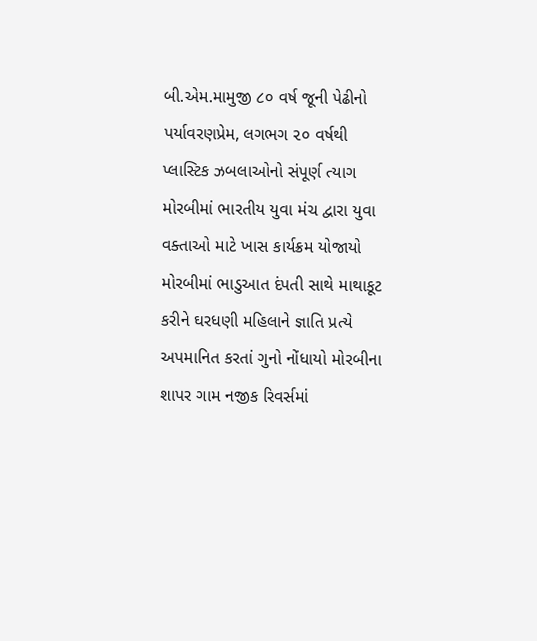બી.એમ.મામુજી ૮૦ વર્ષ જૂની પેઢીનો પર્યાવરણપ્રેમ, લગભગ ૨૦ વર્ષથી પ્લાસ્ટિક ઝબલાઓનો સંપૂર્ણ ત્યાગ મોરબીમાં ભારતીય યુવા મંચ દ્વારા યુવા વક્તાઓ માટે ખાસ કાર્યક્રમ યોજાયો મોરબીમાં ભાડુઆત દંપતી સાથે માથાકૂટ કરીને ઘરધણી મહિલાને જ્ઞાતિ પ્રત્યે અપમાનિત કરતાં ગુનો નોંધાયો મોરબીના શાપર ગામ નજીક રિવર્સમાં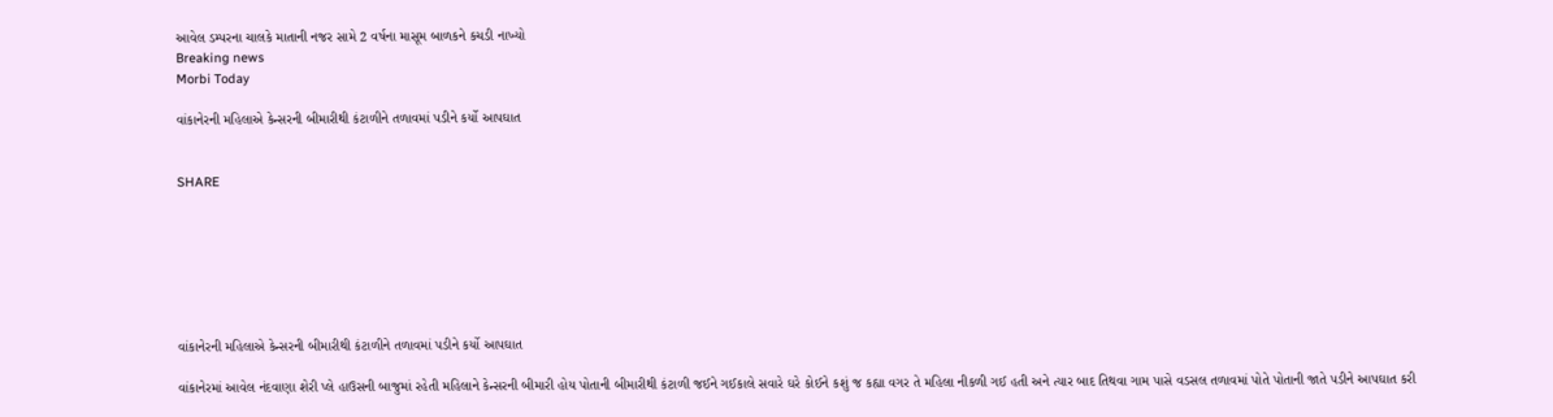આવેલ ડમ્પરના ચાલકે માતાની નજર સામે 2 વર્ષના માસૂમ બાળકને કચડી નાખ્યો
Breaking news
Morbi Today

વાંકાનેરની મહિલાએ કેન્સરની બીમારીથી કંટાળીને તળાવમાં પડીને કર્યો આપઘાત


SHARE







વાંકાનેરની મહિલાએ કેન્સરની બીમારીથી કંટાળીને તળાવમાં પડીને કર્યો આપઘાત

વાંકાનેરમાં આવેલ નંદવાણા શેરી પ્લે હાઉસની બાજુમાં રહેતી મહિલાને કેન્સરની બીમારી હોય પોતાની બીમારીથી કંટાળી જઈને ગઈકાલે સવારે ઘરે કોઈને કશું જ કહ્યા વગર તે મહિલા નીકળી ગઈ હતી અને ત્યાર બાદ તિથવા ગામ પાસે વડસલ તળાવમાં પોતે પોતાની જાતે પડીને આપઘાત કરી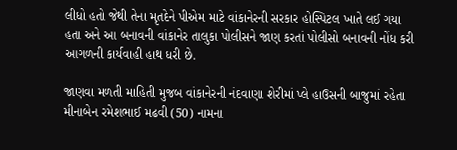લીધો હતો જેથી તેના મૃતદેને પીએમ માટે વાંકાનેરની સરકાર હોસ્પિટલ ખાતે લઈ ગયા હતા અને આ બનાવની વાંકાનેર તાલુકા પોલીસને જાણ કરતાં પોલીસો બનાવની નોંધ કરી આગળની કાર્યવાહી હાથ ધરી છે.

જાણવા મળતી માહિતી મુજબ વાંકાનેરની નંદવાણા શેરીમાં પ્લે હાઉસની બાજુમાં રહેતા મીનાબેન રમેશભાઈ મઢવી (50) નામના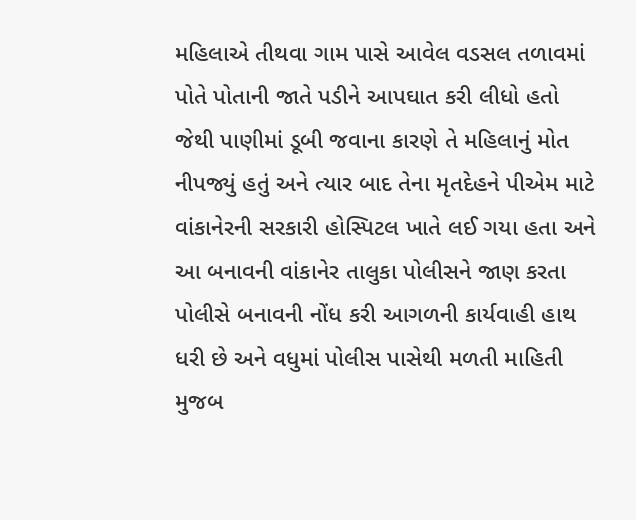મહિલાએ તીથવા ગામ પાસે આવેલ વડસલ તળાવમાં પોતે પોતાની જાતે પડીને આપઘાત કરી લીધો હતો જેથી પાણીમાં ડૂબી જવાના કારણે તે મહિલાનું મોત નીપજ્યું હતું અને ત્યાર બાદ તેના મૃતદેહને પીએમ માટે વાંકાનેરની સરકારી હોસ્પિટલ ખાતે લઈ ગયા હતા અને આ બનાવની વાંકાનેર તાલુકા પોલીસને જાણ કરતા પોલીસે બનાવની નોંધ કરી આગળની કાર્યવાહી હાથ ધરી છે અને વધુમાં પોલીસ પાસેથી મળતી માહિતી મુજબ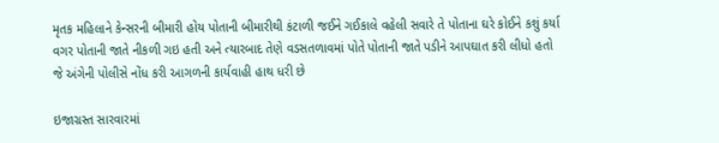મૃતક મહિલાને કેન્સરની બીમારી હોય પોતાની બીમારીથી કંટાળી જઈને ગઈકાલે વહેલી સવારે તે પોતાના ઘરે કોઈને કશું કર્યા વગર પોતાની જાતે નીકળી ગઇ હતી અને ત્યારબાદ તેણે વડસતળાવમાં પોતે પોતાની જાતે પડીને આપઘાત કરી લીધો હતો જે અંગેની પોલીસે નોંધ કરી આગળની કાર્યવાહી હાથ ધરી છે

ઇજાગ્રસ્ત સારવારમાં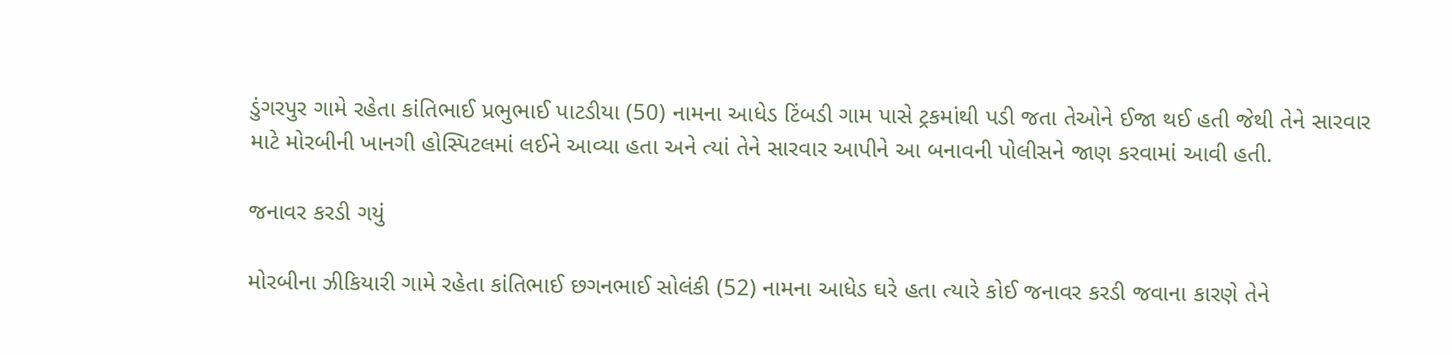ડુંગરપુર ગામે રહેતા કાંતિભાઈ પ્રભુભાઈ પાટડીયા (50) નામના આધેડ ટિંબડી ગામ પાસે ટ્રકમાંથી પડી જતા તેઓને ઈજા થઈ હતી જેથી તેને સારવાર માટે મોરબીની ખાનગી હોસ્પિટલમાં લઈને આવ્યા હતા અને ત્યાં તેને સારવાર આપીને આ બનાવની પોલીસને જાણ કરવામાં આવી હતી.

જનાવર કરડી ગયું

મોરબીના ઝીકિયારી ગામે રહેતા કાંતિભાઈ છગનભાઈ સોલંકી (52) નામના આધેડ ઘરે હતા ત્યારે કોઈ જનાવર કરડી જવાના કારણે તેને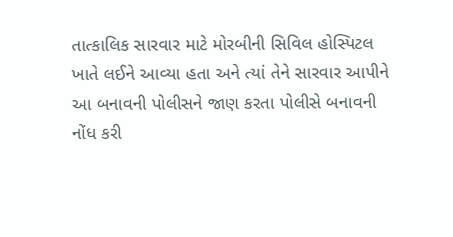તાત્કાલિક સારવાર માટે મોરબીની સિવિલ હોસ્પિટલ ખાતે લઈને આવ્યા હતા અને ત્યાં તેને સારવાર આપીને આ બનાવની પોલીસને જાણ કરતા પોલીસે બનાવની નોંધ કરી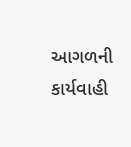આગળની કાર્યવાહી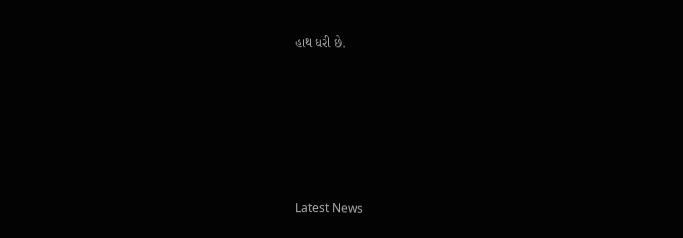હાથ ધરી છે.






Latest News